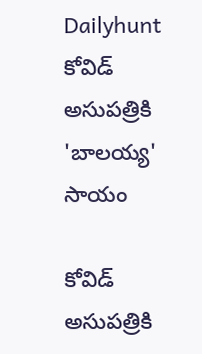Dailyhunt
కోవిడ్‌ అసుపత్రికి 'బాలయ్య' సాయం

కోవిడ్‌ అసుపత్రికి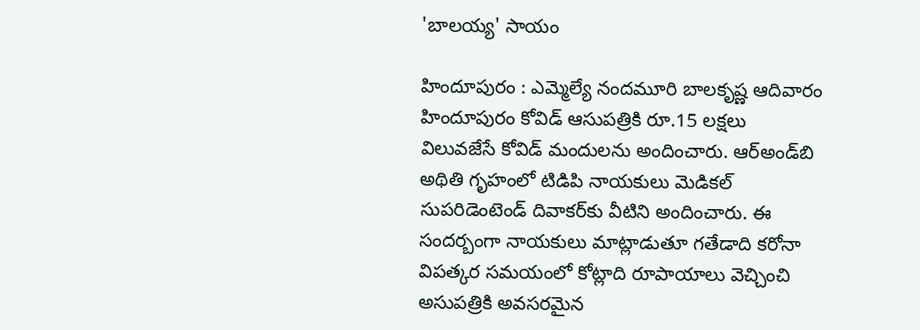'బాలయ్య' సాయం

హిందూపురం : ఎమ్మెల్యే నందమూరి బాలకృష్ణ ఆదివారం హిందూపురం కోవిడ్‌ ఆసుపత్రికి రూ.15 లక్షలు విలువజేసే కోవిడ్‌ మందులను అందించారు. ఆర్‌అండ్‌బి అథితి గృహంలో టిడిపి నాయకులు మెడికల్‌ సుపరిడెంటెండ్‌ దివాకర్‌కు వీటిని అందించారు. ఈ సందర్బంగా నాయకులు మాట్లాడుతూ గతేడాది కరోనా విపత్కర సమయంలో కోట్లాది రూపాయాలు వెచ్చించి అసుపత్రికి అవసరమైన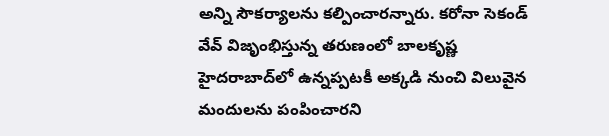అన్ని సౌకర్యాలను కల్పించారన్నారు. కరోనా సెకండ్‌ వేవ్‌ విజృంభిస్తున్న తరుణంలో బాలకృష్ణ హైదరాబాద్‌లో ఉన్నప్పటకీ అక్కడి నుంచి విలువైన మందులను పంపించారని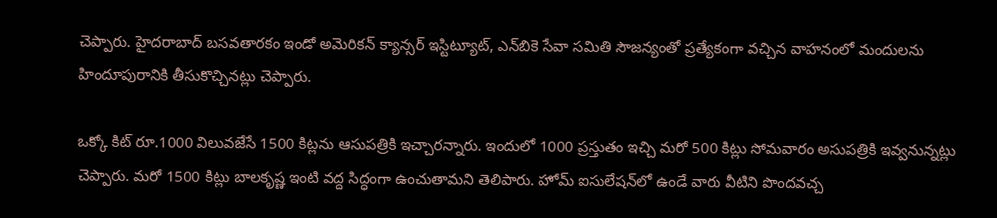చెప్పారు. హైదరాబాద్‌ బసవతారకం ఇండో అమెరికన్‌ క్యాన్సర్‌ ఇస్టిట్యూట్‌, ఎన్‌బికె సేవా సమితి సౌజన్యంతో ప్రత్యేకంగా వచ్చిన వాహనంలో మందులను హిందూపురానికి తీసుకొచ్చినట్లు చెప్పారు.

ఒక్కో కిట్‌ రూ.1000 విలువజేసే 1500 కిట్లను ఆసుపత్రికి ఇచ్చారన్నారు. ఇందులో 1000 ప్రస్తుతం ఇచ్చి మరో 500 కిట్లు సోమవారం అసుపత్రికి ఇవ్వనున్నట్లు చెప్పారు. మరో 1500 కిట్లు బాలకృష్ణ ఇంటి వద్ద సిద్ధంగా ఉంచుతామని తెలిపారు. హోమ్‌ ఐసులేషన్‌లో ఉండే వారు వీటిని పొందవచ్చ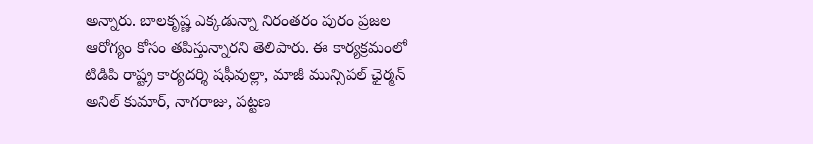అన్నారు. బాలకృష్ణ ఎక్కడున్నా నిరంతరం పురం ప్రజల ఆరోగ్యం కోసం తపిస్తున్నారని తెలిపారు. ఈ కార్యక్రమంలో టిడిపి రాష్ట్ర కార్యదర్శి షఫీవుల్లా, మాజీ మున్సిపల్‌ ఛైర్మన్‌ అనిల్‌ కుమార్‌, నాగరాజు, పట్టణ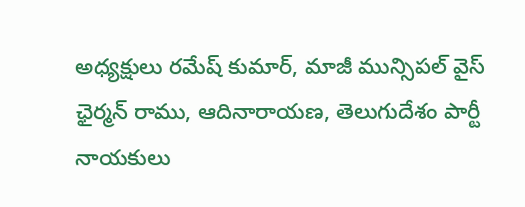అధ్యక్షులు రమేష్‌ కుమార్‌, మాజీ మున్సిపల్‌ వైస్‌ ఛైర్మన్‌ రాము, ఆదినారాయణ, తెలుగుదేశం పార్టీ నాయకులు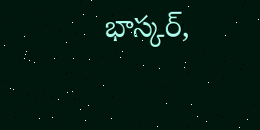భాస్కర్‌,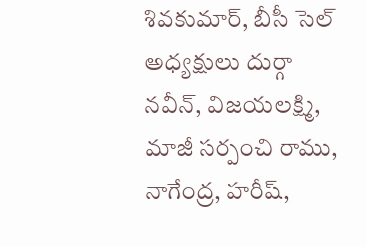శివకుమార్‌, బీసీ సెల్‌ అధ్యక్షులు దుర్గా నవీన్‌, విజయలక్ష్మి, మాజీ సర్పంచి రాము, నాగేంద్ర, హరీష్‌,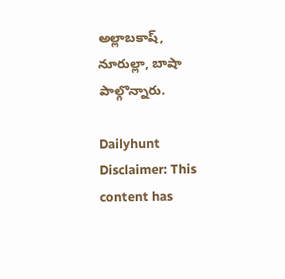అల్లాబకాష్‌, నూరుల్లా, బాషా పాల్గొన్నారు.

Dailyhunt
Disclaimer: This content has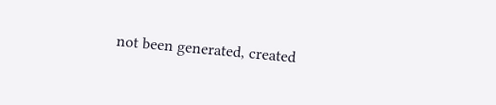not been generated, created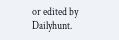or edited by Dailyhunt.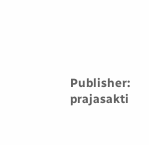Publisher: prajasakti